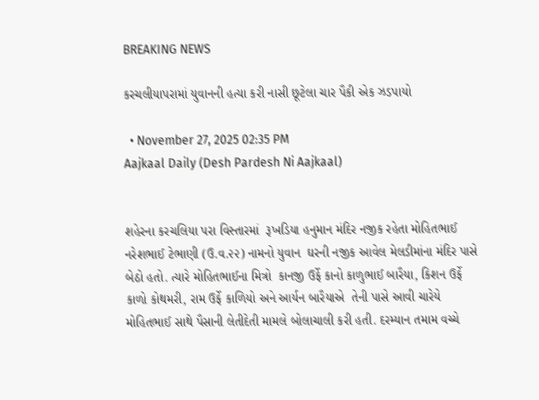BREAKING NEWS

કરચલીયાપરામાં યુવાનની હત્યા કરી નાસી છૂટેલા ચાર પૈકી એક ઝડપાયો

  • November 27, 2025 02:35 PM
Aajkaal Daily (Desh Pardesh Ni Aajkaal)


શહેરના કરચલિયા પરા વિસ્તારમાં  રૂખડિયા હનુમાન મંદિર નજીક રહેતા મોહિતભાઈ  નરેશભાઈ ટેભાણી (ઉ.વ.૨૨) નામનો યુવાન  ઘરની નજીક આવેલ મેલડીમાંના મંદિર પાસે બેઠો હતો. ત્યારે મોહિતભાઈના મિત્રો  કાનજી ઉર્ફે કાનો કાળુભાઈ બારૈયા, કિશન ઉર્ફે કાળો કોથમરી, રામ ઉર્ફે કાળિયો અને આર્યન બારૈયાએ  તેની પાસે આવી ચારેયે મોહિતભાઈ સાથે પૈસાની લેતીદેતી મામલે બોલાચાલી કરી હતી. દરમ્યાન તમામ વચ્ચે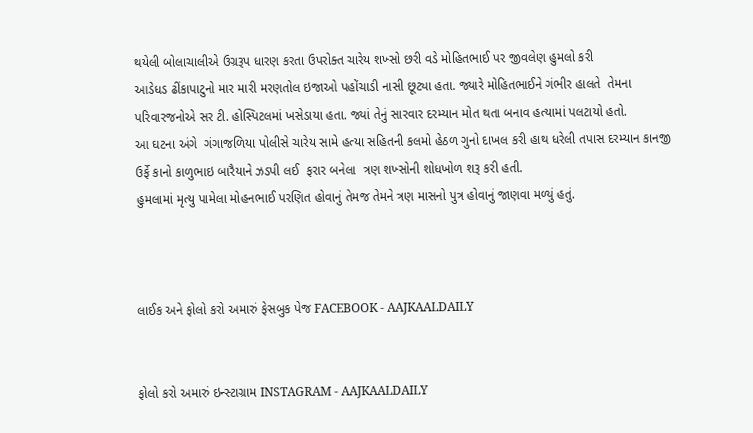થયેલી બોલાચાલીએ ઉગ્રરૂપ ધારણ કરતા ઉપરોક્ત ચારેય શખ્સો છરી વડે મોહિતભાઈ પર જીવલેણ હુમલો કરી
આડેધડ ઢીંકાપાટુનો માર મારી મરણતોલ ઇજાઓ પહોંચાડી નાસી છૂટ્યા હતા. જ્યારે મોહિતભાઈને ગંભીર હાલતે  તેમના પરિવારજનોએ સર ટી. હોસ્પિટલમાં ખસેડાયા હતા. જ્યાં તેનું સારવાર દરમ્યાન મોત થતા બનાવ હત્યામાં પલટાયો હતો.
આ ઘટના અંગે  ગંગાજળિયા પોલીસે ચારેય સામે હત્યા સહિતની કલમો હેઠળ ગુનો દાખલ કરી હાથ ધરેલી તપાસ દરમ્યાન કાનજી ઉર્ફે કાનો કાળુભાઇ બારૈયાને ઝડપી લઈ  ફરાર બનેલા  ત્રણ શખ્સોની શોધખોળ શરૂ કરી હતી.
હુમલામાં મૃત્યુ પામેલા મોહનભાઈ પરણિત હોવાનું તેમજ તેમને ત્રણ માસનો પુત્ર હોવાનું જાણવા મળ્યું હતું.



લાઈક અને ફોલો કરો અમારું ફેસબુક પેજ FACEBOOK - AAJKAALDAILY


ફોલો કરો અમારું ઇન્સ્ટાગ્રામ INSTAGRAM - AAJKAALDAILY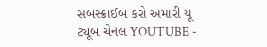સબસ્ક્રાઈબ કરો અમારી યૂ ટ્યૂબ ચેનલ YOUTUBE -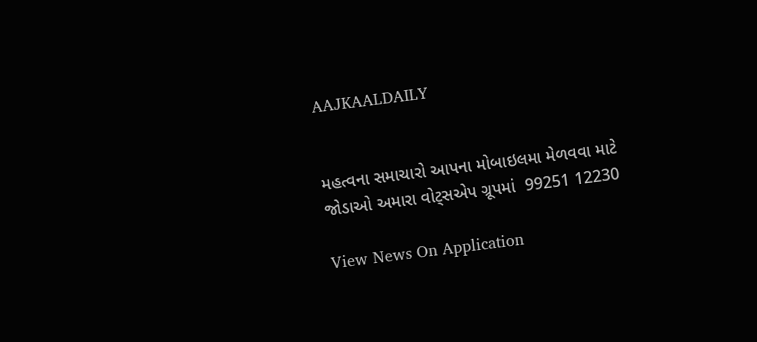AAJKAALDAILY


મહત્વના સમાચારો આપના મોબાઇલમા મેળવવા માટે જોડાઓ અમારા વોટ્સએપ ગ્રૂપમાં  99251 12230

View News On Application